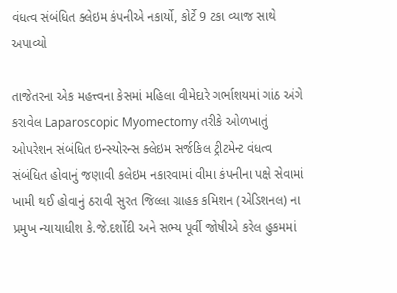વંધત્વ સંબંધિત ક્લેઇમ કંપનીએ નકાર્યો, કોર્ટે 9 ટકા વ્યાજ સાથે અપાવ્યો

તાજેતરના એક મહત્ત્વના કેસમાં મહિલા વીમેદારે ગર્ભાશયમાં ગાંઠ અંગે કરાવેલ Laparoscopic Myomectomy તરીકે ઓળખાતું ઓપરેશન સંબંધિત ઇન્સ્યોરન્સ ક્લેઇમ સર્જકિલ ટ્રીટમેન્ટ વંધત્વ સંબંધિત હોવાનું જણાવી કલેઇમ નકારવામાં વીમા કંપનીના પક્ષે સેવામાં ખામી થઈ હોવાનું ઠરાવી સુરત જિલ્લા ગ્રાહક કમિશન (એડિશનલ) ના પ્રમુખ ન્યાયાધીશ કે.જે.દર્શોદી અને સભ્ય પૂર્વી જોષીએ કરેલ હુકમમાં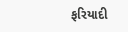ફરિયાદી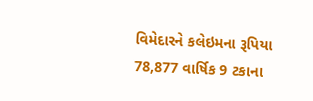વિમેદારને કલેઇમના રૂપિયા 78,877 વાર્ષિક 9 ટકાના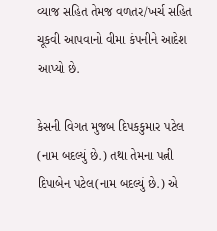વ્યાજ સહિત તેમજ વળતર/ખર્ચ સહિત ચૂકવી આપવાનો વીમા કંપનીને આદેશ આપ્યો છે.

કેસની વિગત મુજબ દિપકકુમાર પટેલ (નામ બદલ્યું છે.) તથા તેમના પત્ની દિપાબેન પટેલ(નામ બદલ્યું છે.) એ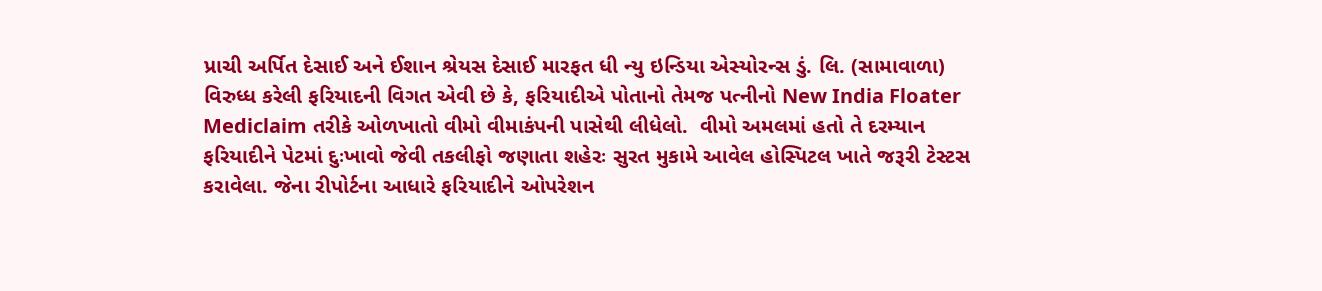પ્રાચી અર્પિત દેસાઈ અને ઈશાન શ્રેયસ દેસાઈ મારફત ધી ન્યુ ઇન્ડિયા એસ્યોરન્સ ડું. લિ. (સામાવાળા) વિરુધ્ધ કરેલી ફરિયાદની વિગત એવી છે કે, ફરિયાદીએ પોતાનો તેમજ પત્નીનો New India Floater Mediclaim તરીકે ઓળખાતો વીમો વીમાકંપની પાસેથી લીધેલો.  વીમો અમલમાં હતો તે દરમ્યાન  ફરિયાદીને પેટમાં દુઃખાવો જેવી તકલીફો જણાતા શહેરઃ સુરત મુકામે આવેલ હોસ્પિટલ ખાતે જરૂરી ટેસ્ટસ કરાવેલા. જેના રીપોર્ટના આધારે ફરિયાદીને ઓપરેશન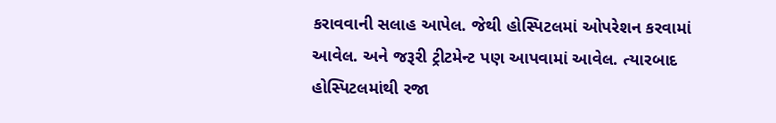કરાવવાની સલાહ આપેલ. જેથી હોસ્પિટલમાં ઓપરેશન કરવામાં આવેલ. અને જરૂરી ટ્રીટમેન્ટ પણ આપવામાં આવેલ. ત્યારબાદ હોસ્પિટલમાંથી રજા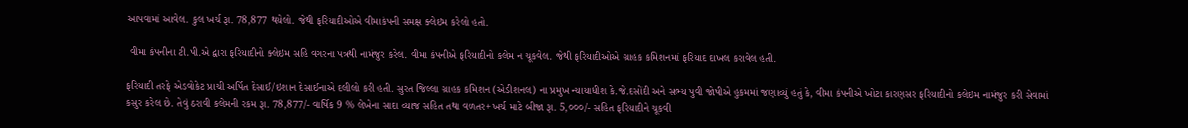આપવામાં આવેલ. કુલ ખર્ચ રૂા. 78,877 થયેલો. જેથી ફરિયાદીઓએ વીમાકંપની સમક્ષ ક્લેઇમ કરેલો હતો.

 વીમા કંપનીના ટી.પી.એ દ્વારા ફરિયાદીનો ક્લેઇમ સહિ વગરના પત્રથી નામંજુર કરેલ. વીમા કંપનીએ ફરિયાદીનો કલેમ ન ચૂકવેલ. જેથી ફરિયાદીઓએ ગ્રાહક કમિશનમાં ફરિયાદ દાખલ કરાવેલ હતી.

ફરિયાદી તરફે એડવોકેટ પ્રાચી અર્પિત દેસાઈ/ઇશાન દેસાઈનાએ દલીલો કરી હતી. સુરત જિલ્લા ગ્રાહક કમિશન (એડીશનલ) ના પ્રમુખ ન્યાયાધીશ કે.જે.દસોંદી અને સભ્ય પુવી જોષીએ હુકમમાં જણાવ્યું હતું કે, વીમા કંપનીએ ખોટા કારણસર ફરિયાદીનો કલેઇમ નામંજુર કરી સેવામાં કસુર કરેલ છે. તેવું ઠરાવી કલેમની રકમ રૂા. 78,877/- વાર્ષિક 9 % લેખેના સાદા વ્યાજ સહિત તથા વળતર+ખર્ચ માટે બીજા રૂા. 5,૦૦૦/- સહિત ફરિયાદીને ચૂકવી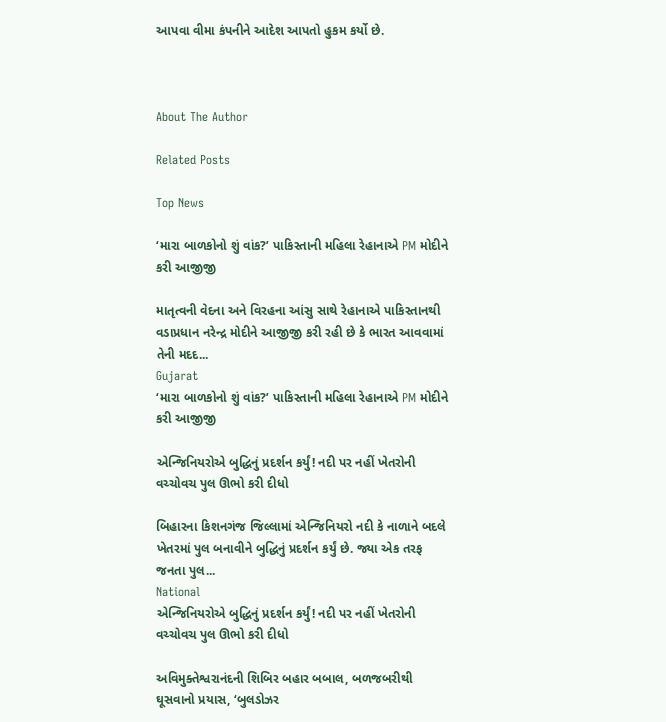આપવા વીમા કંપનીને આદેશ આપતો હુકમ કર્યો છે.



About The Author

Related Posts

Top News

‘મારા બાળકોનો શું વાંક?’ પાકિસ્તાની મહિલા રેહાનાએ PM મોદીને કરી આજીજી

માતૃત્વની વેદના અને વિરહના આંસુ સાથે રેહાનાએ પાકિસ્તાનથી વડાપ્રધાન નરેન્દ્ર મોદીને આજીજી કરી રહી છે કે ભારત આવવામાં તેની મદદ...
Gujarat
‘મારા બાળકોનો શું વાંક?’ પાકિસ્તાની મહિલા રેહાનાએ PM મોદીને કરી આજીજી

એન્જિનિયરોએ બુદ્ધિનું પ્રદર્શન કર્યું! નદી પર નહીં ખેતરોની વચ્ચોવચ પુલ ઊભો કરી દીધો

બિહારના કિશનગંજ જિલ્લામાં એન્જિનિયરો નદી કે નાળાને બદલે ખેતરમાં પુલ બનાવીને બુદ્ધિનું પ્રદર્શન કર્યું છે. જ્યા એક તરફ જનતા પુલ...
National
એન્જિનિયરોએ બુદ્ધિનું પ્રદર્શન કર્યું! નદી પર નહીં ખેતરોની વચ્ચોવચ પુલ ઊભો કરી દીધો

અવિમુક્તેશ્વરાનંદની શિબિર બહાર બબાલ, બળજબરીથી ઘૂસવાનો પ્રયાસ, ‘બુલડોઝર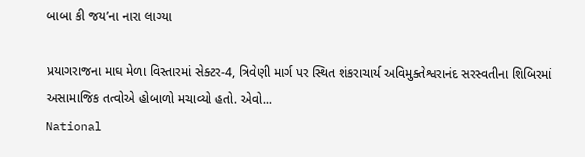બાબા કી જય’ના નારા લાગ્યા

પ્રયાગરાજના માઘ મેળા વિસ્તારમાં સેક્ટર-4, ત્રિવેણી માર્ગ પર સ્થિત શંકરાચાર્ય અવિમુક્તેશ્વરાનંદ સરસ્વતીના શિબિરમાં અસામાજિક તત્વોએ હોબાળો મચાવ્યો હતો. એવો...
National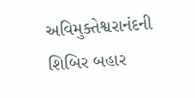અવિમુક્તેશ્વરાનંદની શિબિર બહાર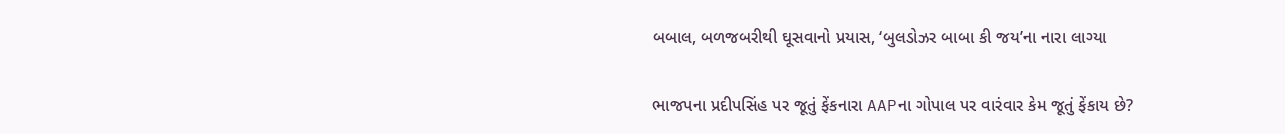બબાલ, બળજબરીથી ઘૂસવાનો પ્રયાસ, ‘બુલડોઝર બાબા કી જય’ના નારા લાગ્યા

ભાજપના પ્રદીપસિંહ પર જૂતું ફેંકનારા AAPના ગોપાલ પર વારંવાર કેમ જૂતું ફેંકાય છે?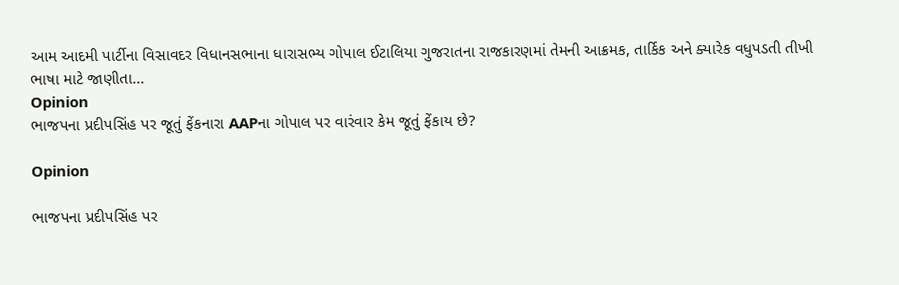આમ આદમી પાર્ટીના વિસાવદર વિધાનસભાના ધારાસભ્ય ગોપાલ ઈટાલિયા ગુજરાતના રાજકારણમાં તેમની આક્રમક, તાર્કિક અને ક્યારેક વધુપડતી તીખી ભાષા માટે જાણીતા...
Opinion
ભાજપના પ્રદીપસિંહ પર જૂતું ફેંકનારા AAPના ગોપાલ પર વારંવાર કેમ જૂતું ફેંકાય છે?

Opinion

ભાજપના પ્રદીપસિંહ પર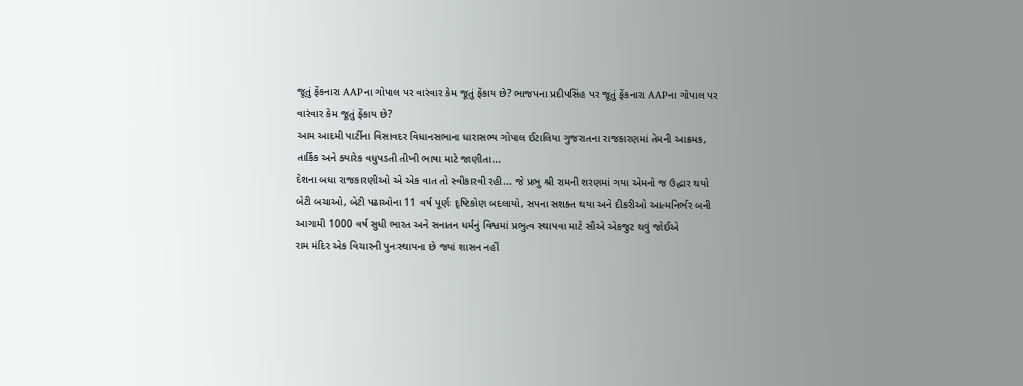જૂતું ફેંકનારા AAPના ગોપાલ પર વારંવાર કેમ જૂતું ફેંકાય છે? ભાજપના પ્રદીપસિંહ પર જૂતું ફેંકનારા AAPના ગોપાલ પર વારંવાર કેમ જૂતું ફેંકાય છે?
આમ આદમી પાર્ટીના વિસાવદર વિધાનસભાના ધારાસભ્ય ગોપાલ ઈટાલિયા ગુજરાતના રાજકારણમાં તેમની આક્રમક, તાર્કિક અને ક્યારેક વધુપડતી તીખી ભાષા માટે જાણીતા...
દેશના બધા રાજકારણીઓ એ એક વાત તો સ્વીકારવી રહી... જે પ્રભુ શ્રી રામની શરણમાં ગયા એમનો જ ઉદ્ધાર થયો
બેટી બચાઓ, બેટી પઢાઓના 11 વર્ષ પૂર્ણઃ દૃષ્ટિકોણ બદલાયો, સપના સશક્ત થયા અને દીકરીઓ આત્મનિર્ભર બની
આગામી 1000 વર્ષ સુધી ભારત અને સનાતન ધર્મનું વિશ્વમાં પ્રભુત્વ સ્થાપવા માટે સૌએ એકજુટ થવું જોઈએ
રામ મંદિર એક વિચારની પુનઃસ્થાપના છે જ્યાં શાસન નહીં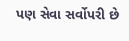પણ સેવા સર્વોપરી છે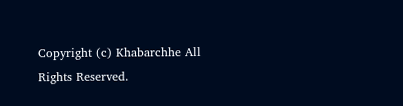Copyright (c) Khabarchhe All Rights Reserved.